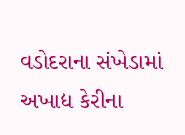વડોદરાના સંખેડામાં અખાદ્ય કેરીના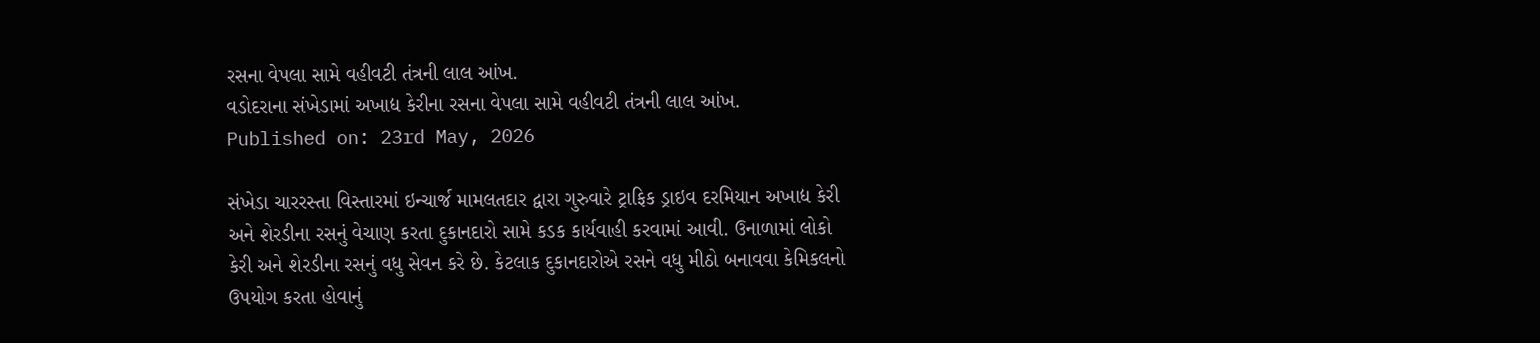રસના વેપલા સામે વહીવટી તંત્રની લાલ આંખ.
વડોદરાના સંખેડામાં અખાદ્ય કેરીના રસના વેપલા સામે વહીવટી તંત્રની લાલ આંખ.
Published on: 23rd May, 2026

સંખેડા ચારરસ્તા વિસ્તારમાં ઇન્ચાર્જ મામલતદાર દ્વારા ગુરુવારે ટ્રાફિક ડ્રાઇવ દરમિયાન અખાદ્ય કેરી અને શેરડીના રસનું વેચાણ કરતા દુકાનદારો સામે કડક કાર્યવાહી કરવામાં આવી. ઉનાળામાં લોકો કેરી અને શેરડીના રસનું વધુ સેવન કરે છે. કેટલાક દુકાનદારોએ રસને વધુ મીઠો બનાવવા કેમિકલનો ઉપયોગ કરતા હોવાનું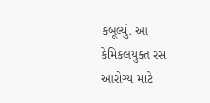કબૂલ્યું. આ કેમિકલયુક્ત રસ આરોગ્ય માટે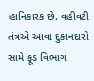હાનિકારક છે. વહીવટી તંત્રએ આવા દુકાનદારો સામે ફૂડ વિભાગ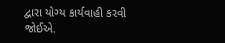દ્વારા યોગ્ય કાર્યવાહી કરવી જોઈએ.